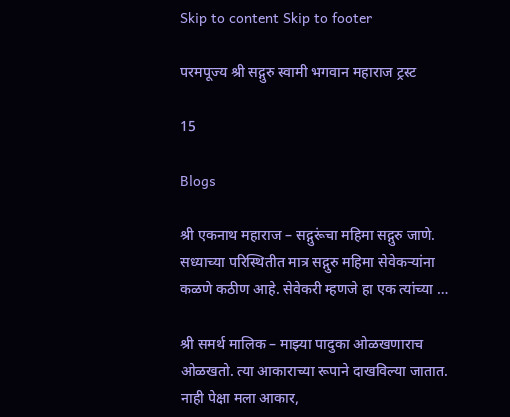Skip to content Skip to footer

परमपूज्य श्री सद्गुरु स्वामी भगवान महाराज ट्रस्ट

15

Blogs

श्री एकनाथ महाराज – सद्गुरूंचा महिमा सद्गुरु जाणे. सध्याच्या परिस्थितीत मात्र सद्गुरु महिमा सेवेकर्‍यांना कळणे कठीण आहे. सेवेकरी म्हणजे हा एक त्यांच्या …

श्री समर्थ मालिक – माझ्या पादुका ओळखणाराच ओळखतो. त्या आकाराच्या रूपाने दाखविल्या जातात. नाही पेक्षा मला आकार,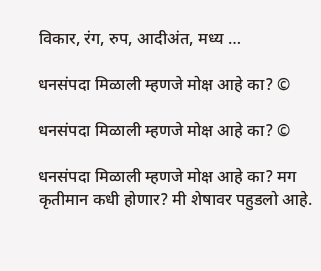विकार, रंग, रुप, आदीअंत, मध्य …

धनसंपदा मिळाली म्हणजे मोक्ष आहे का? ©

धनसंपदा मिळाली म्हणजे मोक्ष आहे का? ©

धनसंपदा मिळाली म्हणजे मोक्ष आहे का? मग कृतीमान कधी होणार? मी शेषावर पहुडलो आहे.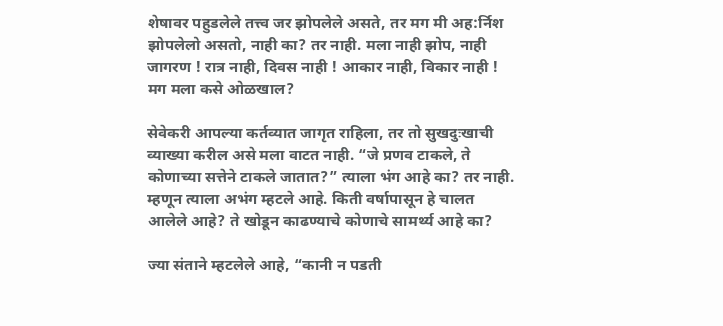शेषावर पहुडलेले तत्त्व जर झोपलेले असते, तर मग मी अह:र्निश झोपलेलो असतो, नाही का? तर नाही. मला नाही झोप, नाही जागरण ! रात्र नाही, दिवस नाही ! आकार नाही, विकार नाही ! मग मला कसे ओळखाल?

सेवेकरी आपल्या कर्तव्यात जागृत राहिला, तर तो सुखदुःखाची व्याख्या करील असे मला वाटत नाही. “जे प्रणव टाकले, ते कोणाच्या सत्तेने टाकले जातात?” त्याला भंग आहे का? तर नाही. म्हणून त्याला अभंग म्हटले आहे. किती वर्षापासून हे चालत आलेले आहे? ते खोडून काढण्याचे कोणाचे सामर्थ्य आहे का?

ज्या संताने म्हटलेले आहे, “कानी न पडती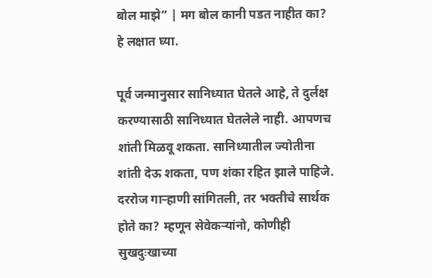बोल माझे” | मग बोल कानी पडत नाहीत का? हे लक्षात घ्या.

पूर्व जन्मानुसार सानिध्यात घेतले आहे‌, ते दुर्लक्ष करण्यासाठी सानिध्यात घेतलेले नाही. आपणच शांती मिळवू शकता. सानिध्यातील ज्योतीना शांती देऊ शकता, पण शंका रहित झाले पाहिजे. दररोज गाऱ्हाणी सांगितली, तर भक्तीचे सार्थक होते का? म्हणून सेवेकऱ्यांनो, कोणीही सुखदुःखाच्या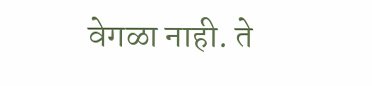वेगळा नाही. ते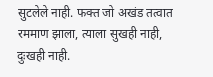सुटलेले नाही. फक्त जो अखंड तत्वात रममाण झाला, त्याला सुखही नाही, दुःखही नाही.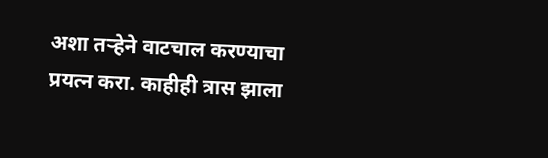अशा तऱ्हेने वाटचाल करण्याचा प्रयत्न करा. काहीही त्रास झाला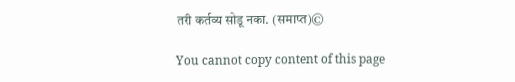तरी कर्तव्य सोडू नका. (समाप्त)©

You cannot copy content of this page